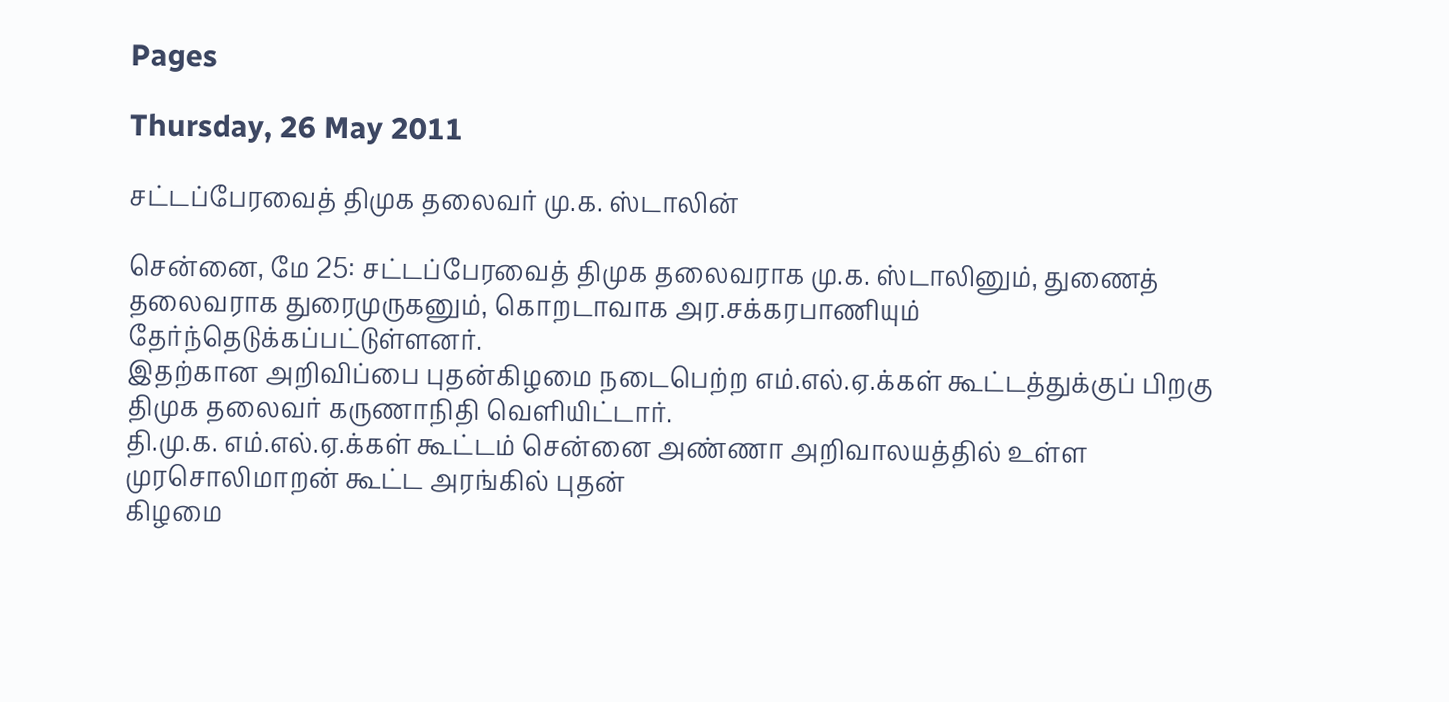Pages

Thursday, 26 May 2011

சட்டப்பேரவைத் திமுக தலைவர் மு.க. ஸ்டாலின்

சென்னை, மே 25: சட்டப்பேரவைத் திமுக தலைவராக மு.க. ஸ்டாலினும், துணைத் தலைவராக துரைமுருகனும், கொறடாவாக அர.சக்கரபாணியும் தேர்ந்தெடுக்கப்பட்டுள்ளனர்.
இதற்கான அறிவிப்பை புதன்கிழமை நடைபெற்ற எம்.எல்.ஏ.க்கள் கூட்டத்துக்குப் பிறகு திமுக தலைவர் கருணாநிதி வெளியிட்டார்.
தி.மு.க. எம்.எல்.ஏ.க்கள் கூட்டம் சென்னை அண்ணா அறிவாலயத்தில் உள்ள முரசொலிமாறன் கூட்ட அரங்கில் புதன்
கிழமை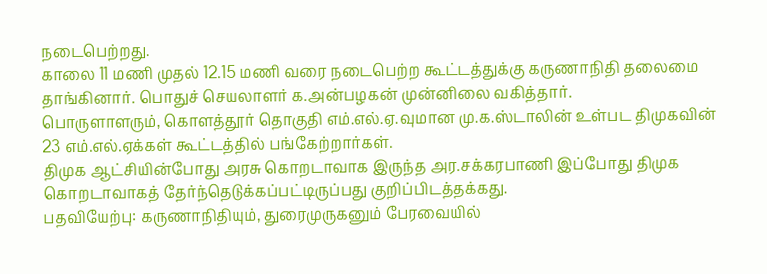நடைபெற்றது.
காலை 11 மணி முதல் 12.15 மணி வரை நடைபெற்ற கூட்டத்துக்கு கருணாநிதி தலைமை தாங்கினார். பொதுச் செயலாளர் க.அன்பழகன் முன்னிலை வகித்தார்.
பொருளாளரும், கொளத்தூர் தொகுதி எம்.எல்.ஏ.வுமான மு.க.ஸ்டாலின் உள்பட திமுகவின் 23 எம்.எல்.ஏக்கள் கூட்டத்தில் பங்கேற்றார்கள்.
திமுக ஆட்சியின்போது அரசு கொறடாவாக இருந்த அர.சக்கரபாணி இப்போது திமுக கொறடாவாகத் தேர்ந்தெடுக்கப்பட்டிருப்பது குறிப்பிடத்தக்கது.
பதவியேற்பு: கருணாநிதியும், துரைமுருகனும் பேரவையில்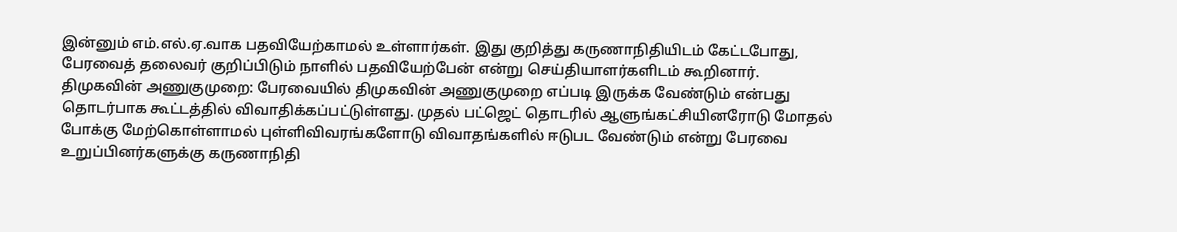இன்னும் எம்.எல்.ஏ.வாக பதவியேற்காமல் உள்ளார்கள். இது குறித்து கருணாநிதியிடம் கேட்டபோது, பேரவைத் தலைவர் குறிப்பிடும் நாளில் பதவியேற்பேன் என்று செய்தியாளர்களிடம் கூறினார்.
திமுகவின் அணுகுமுறை: பேரவையில் திமுகவின் அணுகுமுறை எப்படி இருக்க வேண்டும் என்பது தொடர்பாக கூட்டத்தில் விவாதிக்கப்பட்டுள்ளது. முதல் பட்ஜெட் தொடரில் ஆளுங்கட்சியினரோடு மோதல் போக்கு மேற்கொள்ளாமல் புள்ளிவிவரங்களோடு விவாதங்களில் ஈடுபட வேண்டும் என்று பேரவை உறுப்பினர்களுக்கு கருணாநிதி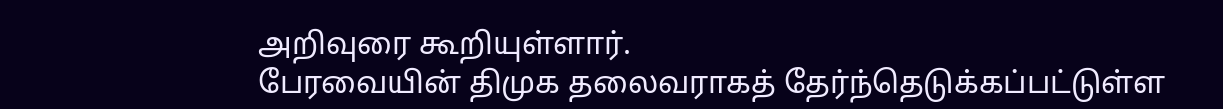அறிவுரை கூறியுள்ளார்.
பேரவையின் திமுக தலைவராகத் தேர்ந்தெடுக்கப்பட்டுள்ள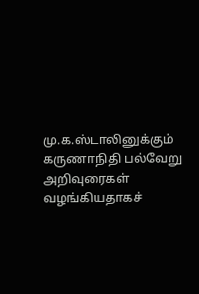மு.க.ஸ்டாலினுக்கும் கருணாநிதி பல்வேறு அறிவுரைகள் வழங்கியதாகச்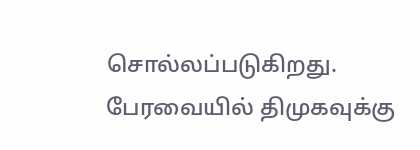சொல்லப்படுகிறது. பேரவையில் திமுகவுக்கு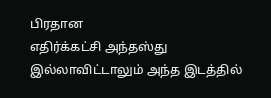பிரதான
எதிர்க்கட்சி அந்தஸ்து இல்லாவிட்டாலும் அந்த இடத்தில்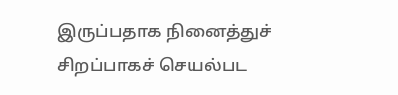இருப்பதாக நினைத்துச் சிறப்பாகச் செயல்பட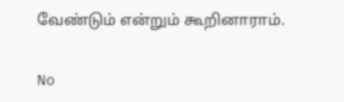வேண்டும் என்றும் கூறினாராம்.

No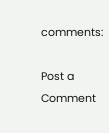comments:

Post a Comment